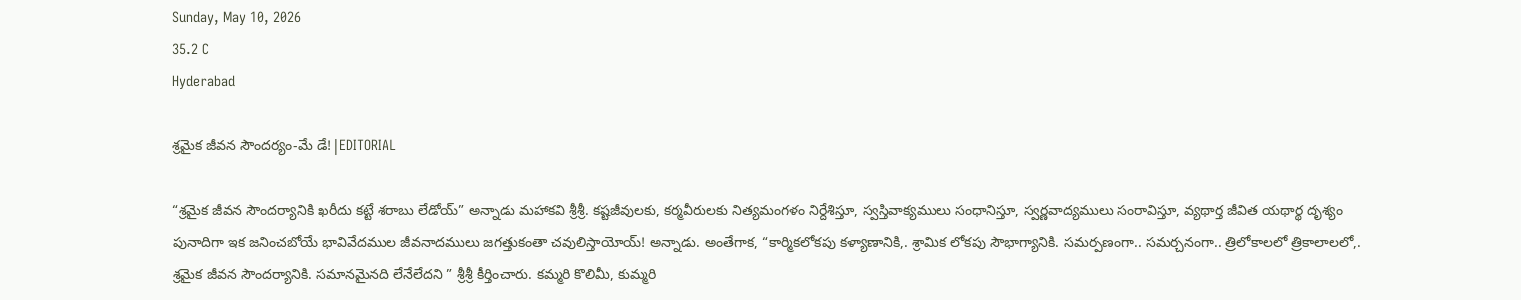Sunday, May 10, 2026
35.2 C
Hyderabad

శ్రమైక జీవన సౌందర్యం-మే డే!|EDITORIAL

“శ్రమైక జీవన సౌందర్యానికి ఖరీదు కట్టే శరాబు లేడోయ్” అన్నాడు మహాకవి శ్రీశ్రీ. కష్టజీవులకు, కర్మవీరులకు నిత్యమంగళం నిర్దేశిస్తూ, స్వస్తివాక్యములు సంధానిస్తూ, స్వర్ణవాద్యములు సంరావిస్తూ, వ్యథార్త జీవిత యథార్థ దృశ్యం పునాదిగా ఇక జనించబోయే భావివేదముల జీవనాదములు జగత్తుకంతా చవులిస్తాయోయ్‌! అన్నాడు. అంతేగాక, “కార్మికలోకపు కళ్యాణానికి,. శ్రామిక లోకపు సౌభాగ్యానికి. సమర్పణంగా.. సమర్చనంగా.. త్రిలోకాలలో త్రికాలాలలో,. శ్రమైక జీవన సౌందర్యానికి. సమానమైనది లేనేలేదని ” శ్రీశ్రీ కీర్తించారు. కమ్మరి కొలిమీ, కుమ్మరి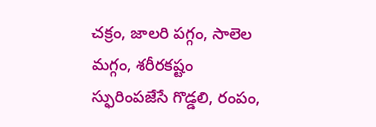చక్రం, జాలరి పగ్గం, సాలెల మగ్గం, శరీరకష్టం స్ఫురింపజేసే గొడ్డలి, రంపం,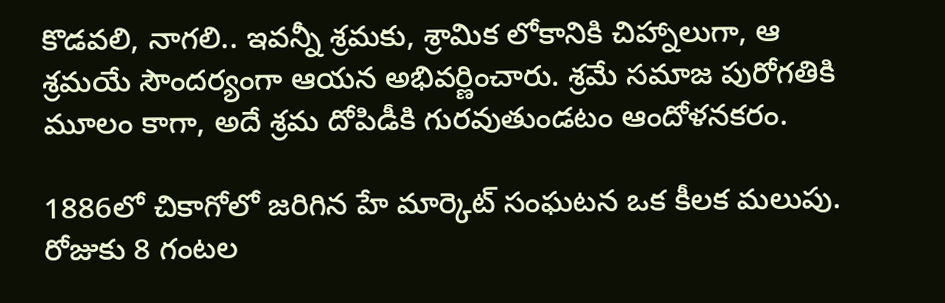కొడవలి, నాగలి.. ఇవన్నీ శ్రమకు, శ్రామిక లోకానికి చిహ్నాలుగా, ఆ శ్రమయే సౌందర్యంగా ఆయన అభివర్ణించారు. శ్రమే సమాజ పురోగతికి మూలం కాగా, అదే శ్రమ దోపిడీకి గురవుతుండటం ఆందోళనకరం.

1886లో చికాగోలో జరిగిన హే మార్కెట్ సంఘటన ఒక కీలక మలుపు. రోజుకు 8 గంటల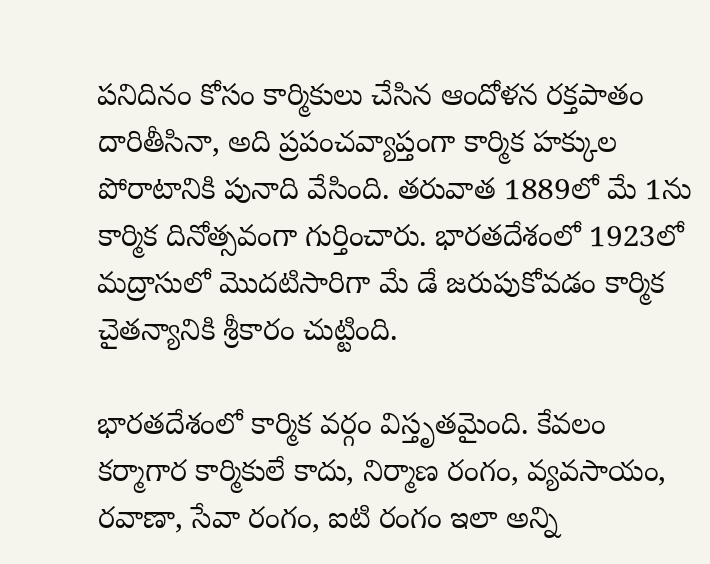పనిదినం కోసం కార్మికులు చేసిన ఆందోళన రక్తపాతం దారితీసినా, అది ప్రపంచవ్యాప్తంగా కార్మిక హక్కుల పోరాటానికి పునాది వేసింది. తరువాత 1889లో మే 1ను కార్మిక దినోత్సవంగా గుర్తించారు. భారతదేశంలో 1923లో మద్రాసులో మొదటిసారిగా మే డే జరుపుకోవడం కార్మిక చైతన్యానికి శ్రీకారం చుట్టింది.

భారతదేశంలో కార్మిక వర్గం విస్తృతమైంది. కేవలం కర్మాగార కార్మికులే కాదు, నిర్మాణ రంగం, వ్యవసాయం, రవాణా, సేవా రంగం, ఐటి రంగం ఇలా అన్ని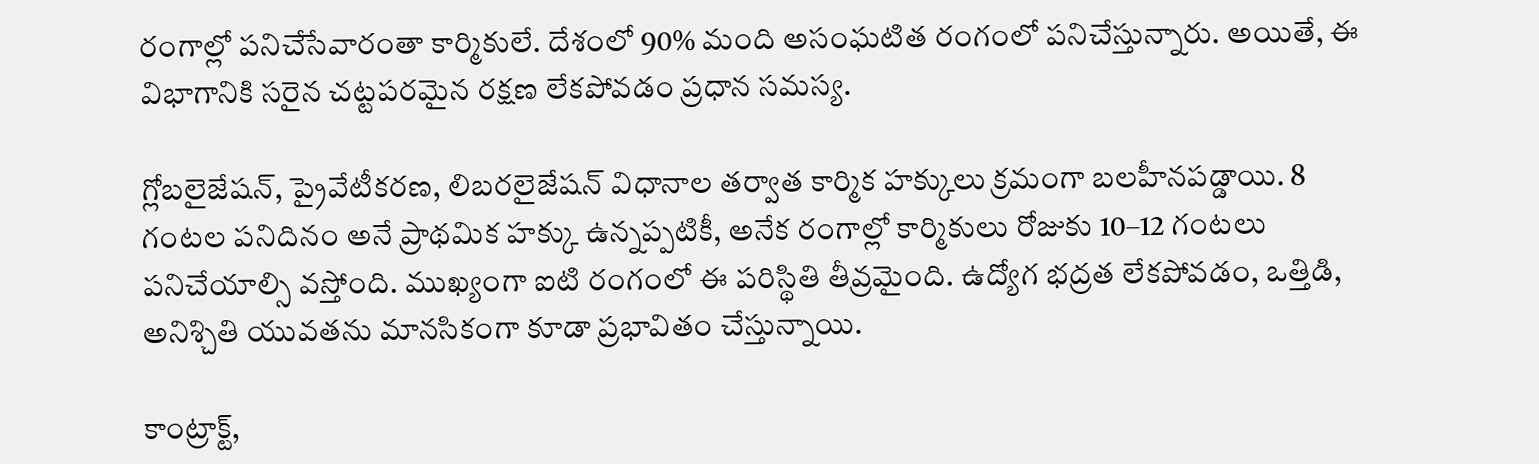రంగాల్లో పనిచేసేవారంతా కార్మికులే. దేశంలో 90% మంది అసంఘటిత రంగంలో పనిచేస్తున్నారు. అయితే, ఈ విభాగానికి సరైన చట్టపరమైన రక్షణ లేకపోవడం ప్రధాన సమస్య.

గ్లోబలైజేషన్, ప్రైవేటీకరణ, లిబరలైజేషన్ విధానాల తర్వాత కార్మిక హక్కులు క్రమంగా బలహీనపడ్డాయి. 8 గంటల పనిదినం అనే ప్రాథమిక హక్కు ఉన్నప్పటికీ, అనేక రంగాల్లో కార్మికులు రోజుకు 10–12 గంటలు పనిచేయాల్సి వస్తోంది. ముఖ్యంగా ఐటి రంగంలో ఈ పరిస్థితి తీవ్రమైంది. ఉద్యోగ భద్రత లేకపోవడం, ఒత్తిడి, అనిశ్చితి యువతను మానసికంగా కూడా ప్రభావితం చేస్తున్నాయి.

కాంట్రాక్ట్,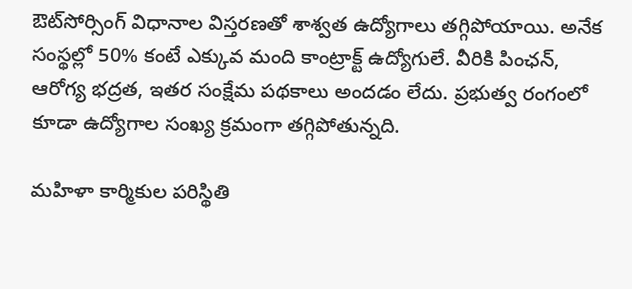ఔట్‌సోర్సింగ్ విధానాల విస్తరణతో శాశ్వత ఉద్యోగాలు తగ్గిపోయాయి. అనేక సంస్థల్లో 50% కంటే ఎక్కువ మంది కాంట్రాక్ట్ ఉద్యోగులే. వీరికి పింఛన్, ఆరోగ్య భద్రత, ఇతర సంక్షేమ పథకాలు అందడం లేదు. ప్రభుత్వ రంగంలో కూడా ఉద్యోగాల సంఖ్య క్రమంగా తగ్గిపోతున్నది.

మహిళా కార్మికుల పరిస్థితి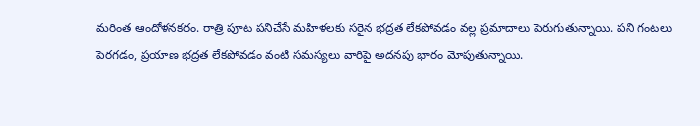మరింత ఆందోళనకరం. రాత్రి పూట పనిచేసే మహిళలకు సరైన భద్రత లేకపోవడం వల్ల ప్రమాదాలు పెరుగుతున్నాయి. పని గంటలు పెరగడం, ప్రయాణ భద్రత లేకపోవడం వంటి సమస్యలు వారిపై అదనపు భారం మోపుతున్నాయి.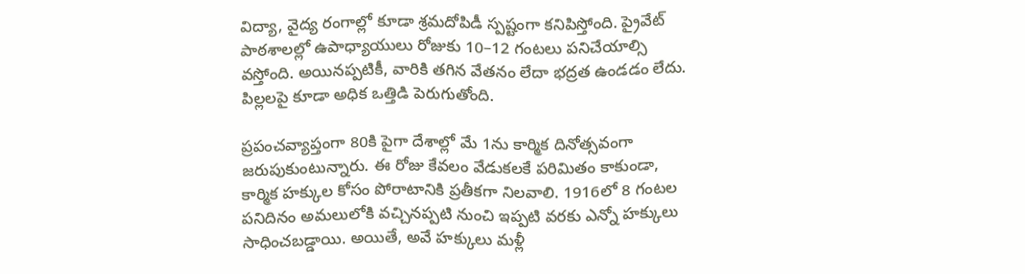విద్యా, వైద్య రంగాల్లో కూడా శ్రమదోపిడీ స్పష్టంగా కనిపిస్తోంది. ప్రైవేట్ పాఠశాలల్లో ఉపాధ్యాయులు రోజుకు 10–12 గంటలు పనిచేయాల్సి వస్తోంది. అయినప్పటికీ, వారికి తగిన వేతనం లేదా భద్రత ఉండడం లేదు. పిల్లలపై కూడా అధిక ఒత్తిడి పెరుగుతోంది.

ప్రపంచవ్యాప్తంగా 80కి పైగా దేశాల్లో మే 1ను కార్మిక దినోత్సవంగా జరుపుకుంటున్నారు. ఈ రోజు కేవలం వేడుకలకే పరిమితం కాకుండా, కార్మిక హక్కుల కోసం పోరాటానికి ప్రతీకగా నిలవాలి. 1916లో 8 గంటల పనిదినం అమలులోకి వచ్చినప్పటి నుంచి ఇప్పటి వరకు ఎన్నో హక్కులు సాధించబడ్డాయి. అయితే, అవే హక్కులు మళ్లీ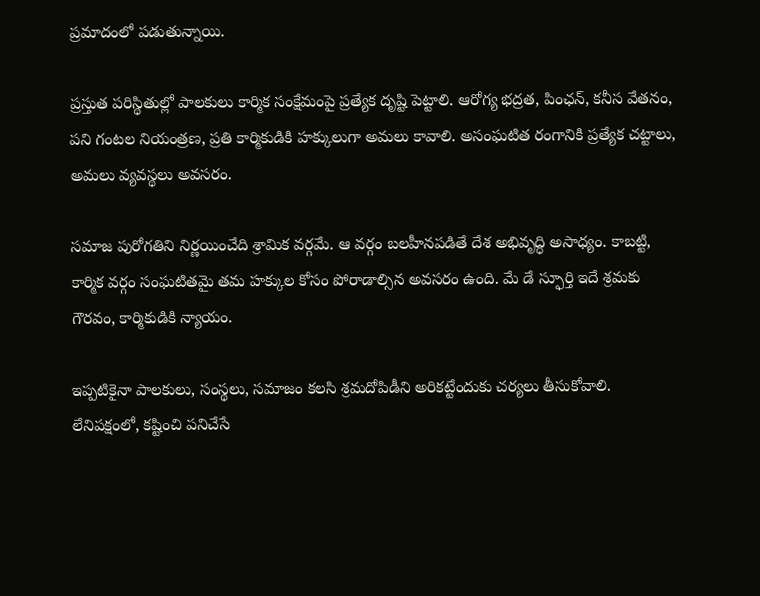ప్రమాదంలో పడుతున్నాయి.

ప్రస్తుత పరిస్థితుల్లో పాలకులు కార్మిక సంక్షేమంపై ప్రత్యేక దృష్టి పెట్టాలి. ఆరోగ్య భద్రత, పింఛన్, కనీస వేతనం, పని గంటల నియంత్రణ, ప్రతి కార్మికుడికి హక్కులుగా అమలు కావాలి. అసంఘటిత రంగానికి ప్రత్యేక చట్టాలు, అమలు వ్యవస్థలు అవసరం.

సమాజ పురోగతిని నిర్ణయించేది శ్రామిక వర్గమే. ఆ వర్గం బలహీనపడితే దేశ అభివృద్ధి అసాధ్యం. కాబట్టి, కార్మిక వర్గం సంఘటితమై తమ హక్కుల కోసం పోరాడాల్సిన అవసరం ఉంది. మే డే స్ఫూర్తి ఇదే శ్రమకు గౌరవం, కార్మికుడికి న్యాయం.

ఇప్పటికైనా పాలకులు, సంస్థలు, సమాజం కలసి శ్రమదోపిడీని అరికట్టేందుకు చర్యలు తీసుకోవాలి. లేనిపక్షంలో, కష్టించి పనిచేసే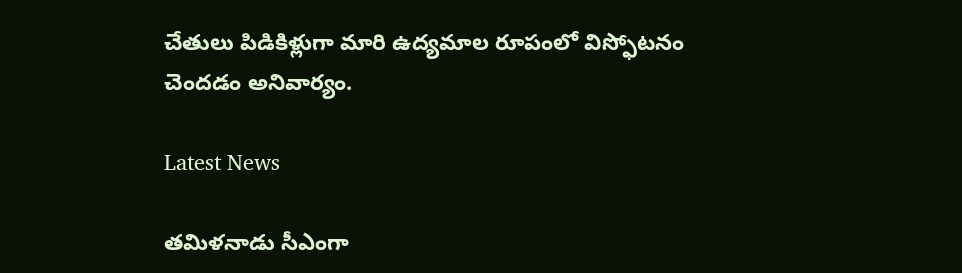చేతులు పిడికిళ్లుగా మారి ఉద్యమాల రూపంలో విస్ఫోటనం చెందడం అనివార్యం.

Latest News

తమిళనాడు సీఎంగా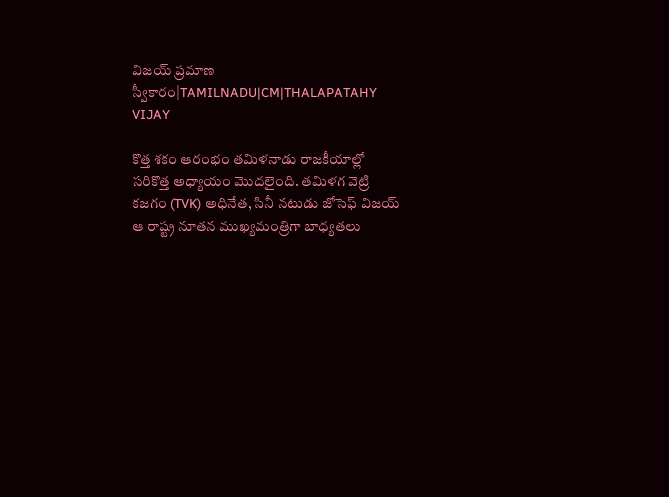విజయ్ ప్రమాణ స్వీకారం|TAMILNADU|CM|THALAPATAHY VIJAY

కొత్త శకం ఆరంభం తమిళనాడు రాజకీయాల్లో సరికొత్త అధ్యాయం మొదలైంది. తమిళగ వెట్రి కజగం (TVK) అధినేత, సినీ నటుడు జోసెఫ్ విజయ్ ఆ రాష్ట్ర నూతన ముఖ్యమంత్రిగా బాధ్యతలు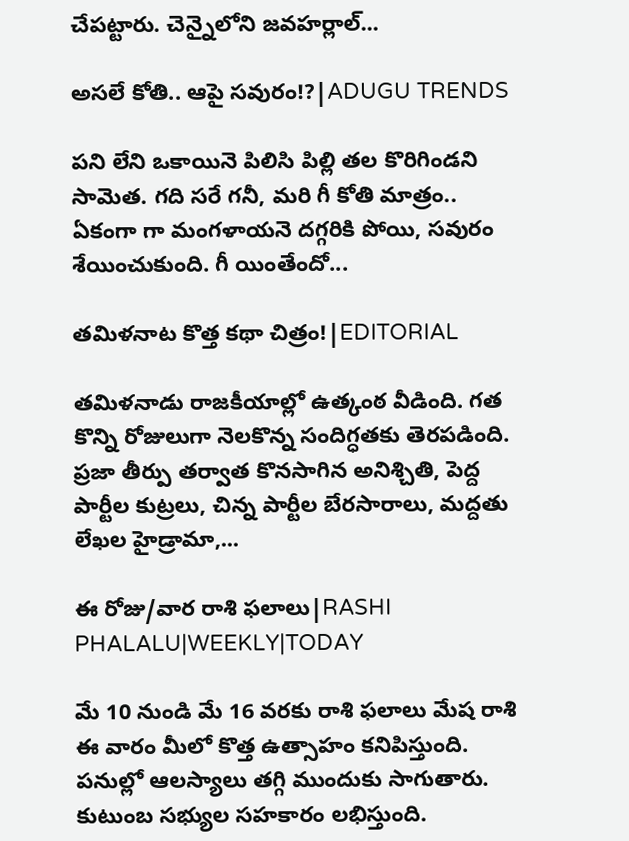చేపట్టారు. చెన్నైలోని జవహర్లాల్...

అసలే కోతి.. ఆపై సవురం!?|ADUGU TRENDS

పని లేని ఒకాయినె పిలిసి పిల్లి తల కొరిగిండని సామెత. గది సరే గనీ, మరి గీ కోతి మాత్రం.. ఏకంగా గా మంగళాయనె దగ్గరికి పోయి, సవురం శేయించుకుంది. గీ యింతేందో...

తమిళనాట కొత్త కథా చిత్రం!|EDITORIAL

తమిళనాడు రాజకీయాల్లో ఉత్కంఠ వీడింది. గత కొన్ని రోజులుగా నెలకొన్న సందిగ్ధతకు తెరపడింది. ప్రజా తీర్పు తర్వాత కొనసాగిన అనిశ్చితి, పెద్ద పార్టీల కుట్రలు, చిన్న పార్టీల బేరసారాలు, మద్దతు లేఖల హైడ్రామా,...

ఈ రోజు/వార రాశి ఫలాలు|RASHI PHALALU|WEEKLY|TODAY

మే 10 నుండి మే 16 వరకు రాశి ఫలాలు మేష రాశి ఈ వారం మీలో కొత్త ఉత్సాహం కనిపిస్తుంది. పనుల్లో ఆలస్యాలు తగ్గి ముందుకు సాగుతారు. కుటుంబ సభ్యుల సహకారం లభిస్తుంది.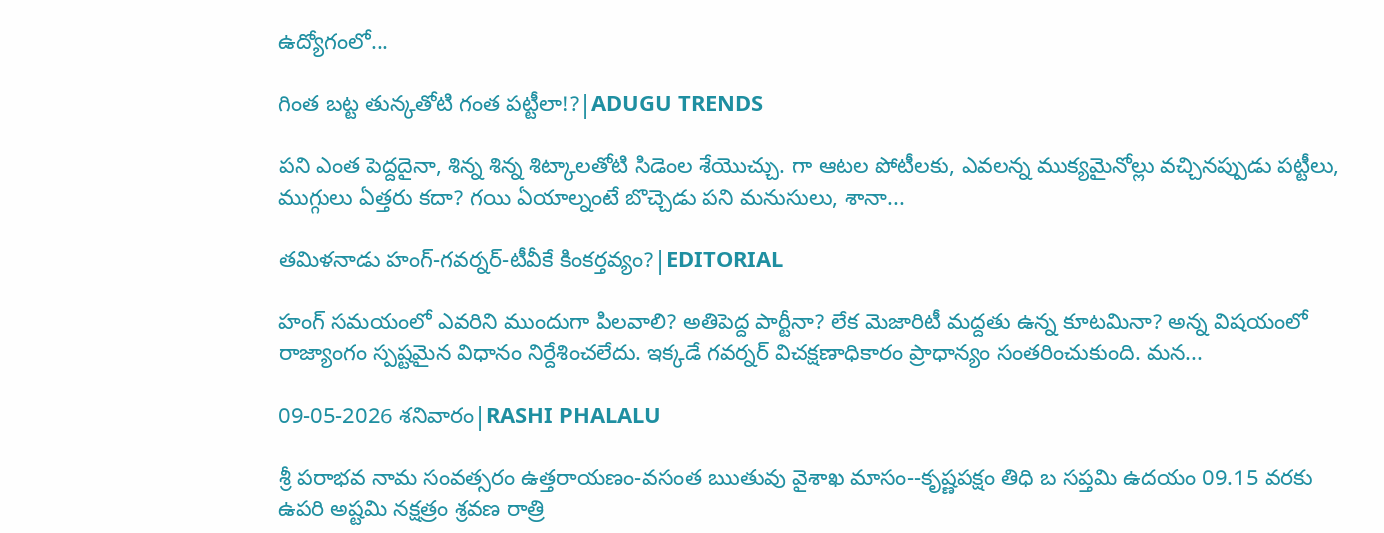ఉద్యోగంలో...

గింత బట్ట తున్కతోటి గంత పట్టీలా!?|ADUGU TRENDS

పని ఎంత పెద్దదైనా, శిన్న శిన్న శిట్కాలతోటి సిడెంల శేయొచ్చు. గా ఆటల పోటీలకు, ఎవలన్న ముక్యమైనోల్లు వచ్చినప్పుడు పట్టీలు, ముగ్గులు ఏత్తరు కదా? గయి ఏయాల్నంటే బొచ్చెడు పని మనుసులు, శానా...

తమిళనాడు హంగ్-గవర్నర్-టీవీకే కింకర్తవ్యం?|EDITORIAL

హంగ్ సమయంలో ఎవరిని ముందుగా పిలవాలి? అతిపెద్ద పార్టీనా? లేక మెజారిటీ మద్దతు ఉన్న కూటమినా? అన్న విషయంలో రాజ్యాంగం స్పష్టమైన విధానం నిర్దేశించలేదు. ఇక్కడే గవర్నర్ విచక్షణాధికారం ప్రాధాన్యం సంతరించుకుంది. మన...

09-05-2026 శనివారం|RASHI PHALALU

శ్రీ పరాభవ నామ సంవత్సరం ఉత్తరాయణం-వసంత ఋతువు వైశాఖ మాసం--కృష్ణపక్షం తిధి బ సప్తమి ఉదయం 09.15 వరకు ఉపరి అష్టమి నక్షత్రం శ్రవణ రాత్రి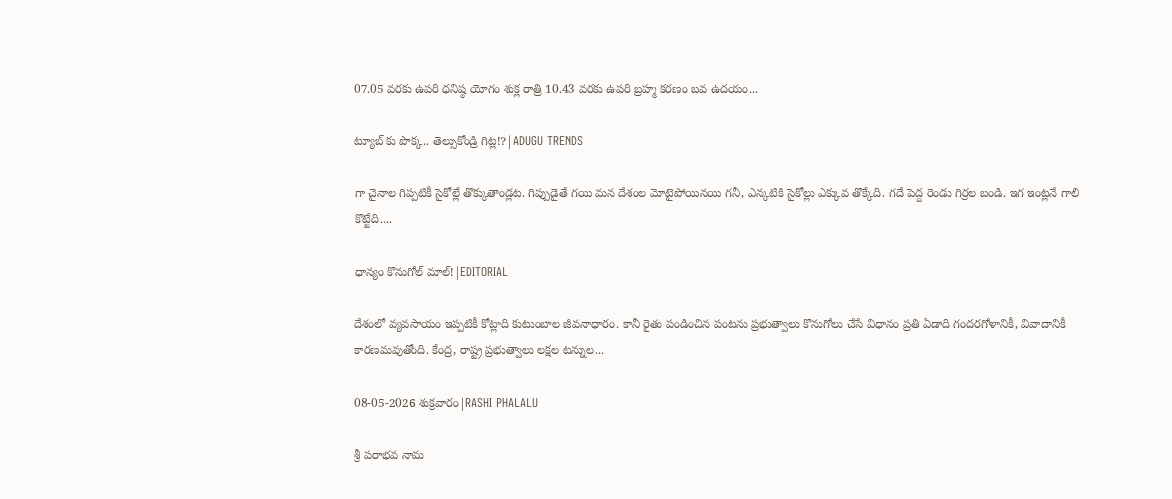07.05 వరకు ఉపరి ధనిష్ఠ యోగం శుక్ల రాత్రి 10.43 వరకు ఉపరి బ్రహ్మ కరణం బవ ఉదయం...

ట్యూబ్ కు పొక్క.. తెల్సుకోండ్రి గిట్ల!?|ADUGU TRENDS

గా చైనాల గిప్పటికీ సైకోల్లే తొక్కుతాండ్లట. గిప్పుడైతే గయి మన దేశంల మోటైపోయినయి గనీ, ఎన్కటికి సైకోల్లు ఎక్కువ తొక్కేది. గదే పెద్ద రెండు గిర్రల బండి. ఇగ ఇంట్లనే గాలి కొట్టేది....

ధాన్యం కొనుగోల్ మాల్!|EDITORIAL

దేశంలో వ్యవసాయం ఇప్పటికీ కోట్లాది కుటుంబాల జీవనాధారం. కానీ రైతు పండించిన పంటను ప్రభుత్వాలు కొనుగోలు చేసే విధానం ప్రతి ఏడాది గందరగోళానికీ, వివాదానికీ కారణమవుతోంది. కేంద్ర, రాష్ట్ర ప్రభుత్వాలు లక్షల టన్నుల...

08-05-2026 శుక్రవారం|RASHI PHALALU

శ్రీ పరాభవ నామ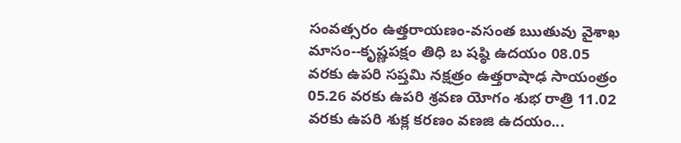సంవత్సరం ఉత్తరాయణం-వసంత ఋతువు వైశాఖ మాసం--కృష్ణపక్షం తిధి బ షష్ఠి ఉదయం 08.05 వరకు ఉపరి సప్తమి నక్షత్రం ఉత్తరాషాఢ సాయంత్రం 05.26 వరకు ఉపరి శ్రవణ యోగం శుభ రాత్రి 11.02 వరకు ఉపరి శుక్ల కరణం వణజి ఉదయం...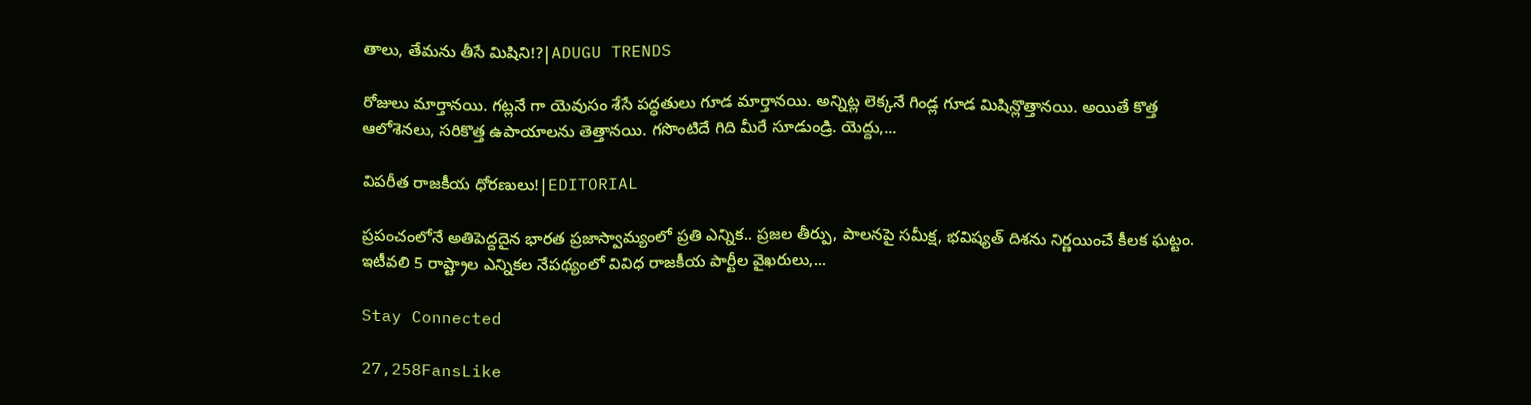తాలు, తేమను తీసే మిషిని!?|ADUGU TRENDS

రోజులు మార్తానయి. గట్లనే గా యెవుసం శేసే పద్ధతులు గూడ మార్తానయి. అన్నిట్ల లెక్కనే గిండ్ల గూడ మిషిన్లొత్తానయి. అయితే కొత్త ఆలోశెనలు, సరికొత్త ఉపాయాలను తెత్తానయి. గసొంటిదే గిది మీరే సూడుండ్రి. యెద్దు,...

విపరీత రాజకీయ ధోరణులు!|EDITORIAL

ప్రపంచంలోనే అతిపెద్దదైన భారత ప్రజాస్వామ్యంలో ప్రతి ఎన్నిక.. ప్రజల తీర్పు, పాలనపై సమీక్ష, భవిష్యత్ దిశను నిర్ణయించే కీలక ఘట్టం. ఇటీవలి 5 రాష్ట్రాల ఎన్నికల నేపథ్యంలో వివిధ రాజకీయ పార్టీల వైఖరులు,...

Stay Connected

27,258FansLike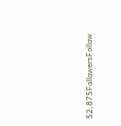52,875FollowersFollow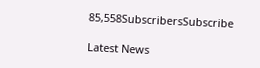85,558SubscribersSubscribe

Latest News